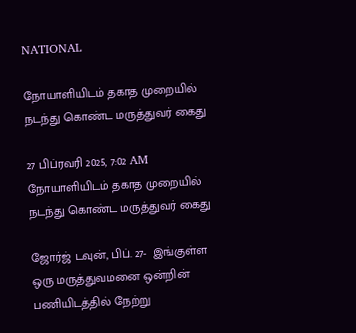NATIONAL

நோயாளியிடம் தகாத முறையில் நடந்து கொண்ட மருத்துவர் கைது

27 பிப்ரவரி 2025, 7:02 AM
நோயாளியிடம் தகாத முறையில் நடந்து கொண்ட மருத்துவர் கைது

ஜோர்ஜ் டவுன், பிப். 27-  இங்குள்ள ஒரு மருத்துவமனை ஒன்றின்  பணியிடத்தில் நேற்று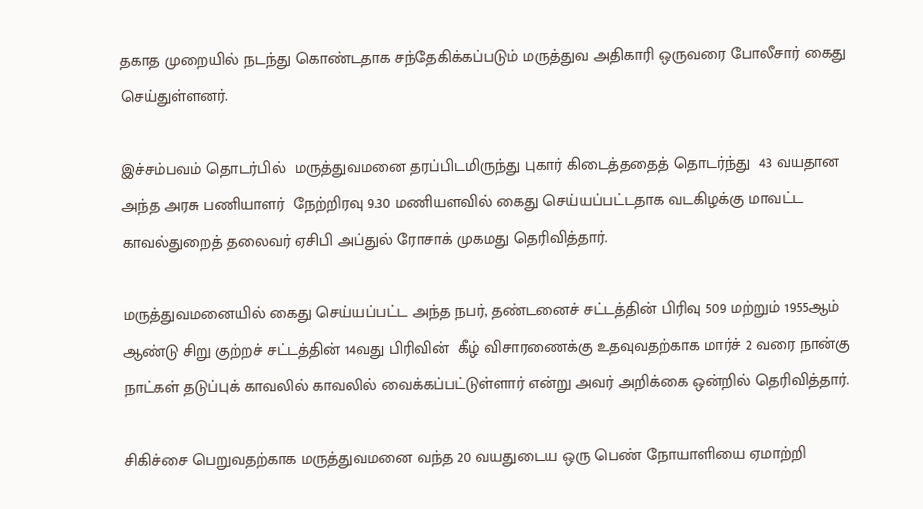தகாத முறையில் நடந்து கொண்டதாக சந்தேகிக்கப்படும் மருத்துவ அதிகாரி ஒருவரை போலீசார் கைது செய்துள்ளனர்.

இச்சம்பவம் தொடர்பில்  மருத்துவமனை தரப்பிடமிருந்து புகார் கிடைத்ததைத் தொடர்ந்து  43 வயதான அந்த அரசு பணியாளர்  நேற்றிரவு 9.30 மணியளவில் கைது செய்யப்பட்டதாக வடகிழக்கு மாவட்ட காவல்துறைத் தலைவர் ஏசிபி அப்துல் ரோசாக் முகமது தெரிவித்தார்.

மருத்துவமனையில் கைது செய்யப்பட்ட அந்த நபர், தண்டனைச் சட்டத்தின் பிரிவு 509 மற்றும் 1955ஆம் ஆண்டு சிறு குற்றச் சட்டத்தின் 14வது பிரிவின்  கீழ் விசாரணைக்கு உதவுவதற்காக மார்ச் 2 வரை நான்கு நாட்கள் தடுப்புக் காவலில் காவலில் வைக்கப்பட்டுள்ளார் என்று அவர் அறிக்கை ஒன்றில் தெரிவித்தார்.

சிகிச்சை பெறுவதற்காக மருத்துவமனை வந்த 20 வயதுடைய ஒரு பெண் நோயாளியை ஏமாற்றி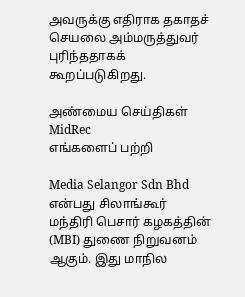அவருக்கு எதிராக தகாதச் செயலை அம்மருத்துவர்  புரிந்ததாகக் கூறப்படுகிறது.

அண்மைய செய்திகள்
MidRec
எங்களைப் பற்றி

Media Selangor Sdn Bhd என்பது சிலாங்கூர் மந்திரி பெசார் கழகத்தின் (MBI) துணை நிறுவனம் ஆகும். இது மாநில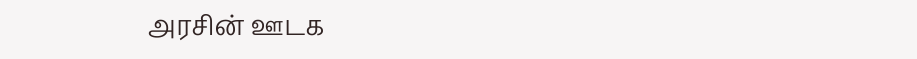அரசின் ஊடக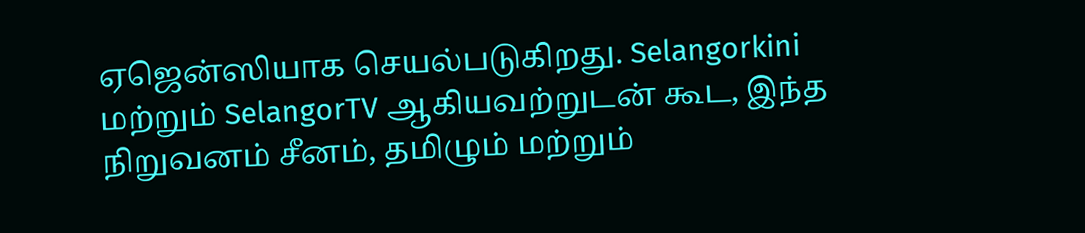ஏஜென்ஸியாக செயல்படுகிறது. Selangorkini மற்றும் SelangorTV ஆகியவற்றுடன் கூட, இந்த நிறுவனம் சீனம், தமிழும் மற்றும்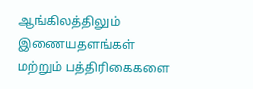ஆங்கிலத்திலும் இணையதளங்கள் மற்றும் பத்திரிகைகளை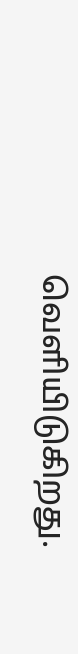வெளியிடுகிறது.